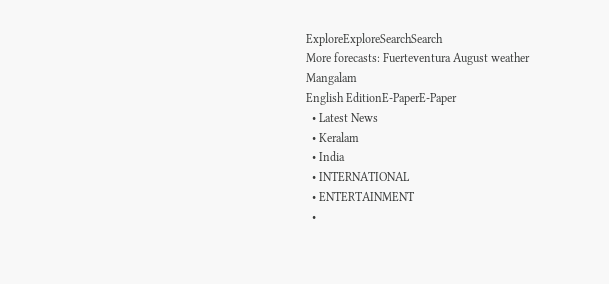ExploreExploreSearchSearch
More forecasts: Fuerteventura August weather
Mangalam
English EditionE-PaperE-Paper
  • Latest News
  • Keralam
  • India
  • INTERNATIONAL
  • ENTERTAINMENT
  •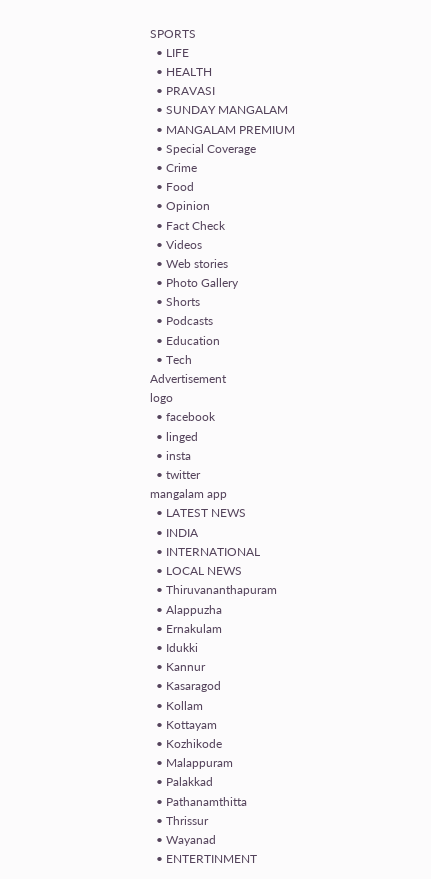SPORTS
  • LIFE
  • HEALTH
  • PRAVASI
  • SUNDAY MANGALAM
  • MANGALAM PREMIUM
  • Special Coverage
  • Crime
  • Food
  • Opinion
  • Fact Check
  • Videos
  • Web stories
  • Photo Gallery
  • Shorts
  • Podcasts
  • Education
  • Tech
Advertisement
logo
  • facebook
  • linged
  • insta
  • twitter
mangalam app
  • LATEST NEWS
  • INDIA
  • INTERNATIONAL
  • LOCAL NEWS
  • Thiruvananthapuram
  • Alappuzha
  • Ernakulam
  • Idukki
  • Kannur
  • Kasaragod
  • Kollam
  • Kottayam
  • Kozhikode
  • Malappuram
  • Palakkad
  • Pathanamthitta
  • Thrissur
  • Wayanad
  • ENTERTINMENT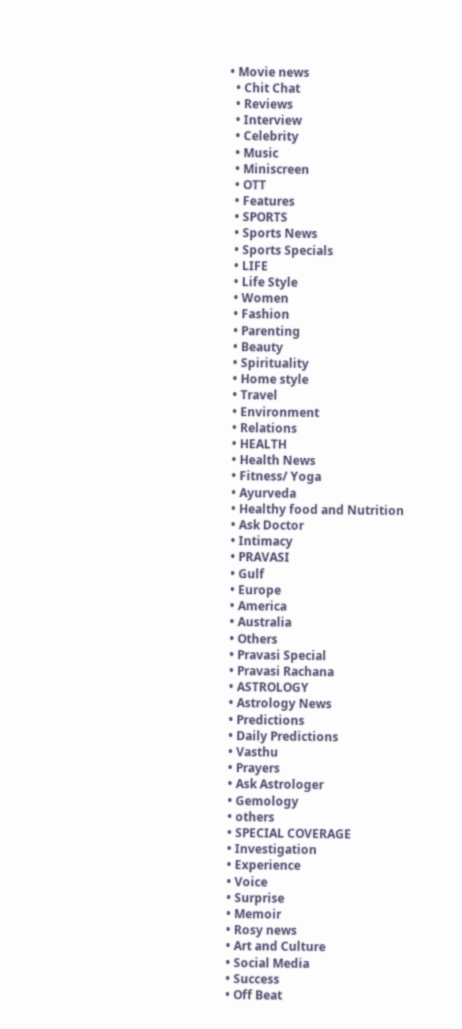• Movie news
  • Chit Chat
  • Reviews
  • Interview
  • Celebrity
  • Music
  • Miniscreen
  • OTT
  • Features
  • SPORTS
  • Sports News
  • Sports Specials
  • LIFE
  • Life Style
  • Women
  • Fashion
  • Parenting
  • Beauty
  • Spirituality
  • Home style
  • Travel
  • Environment
  • Relations
  • HEALTH
  • Health News
  • Fitness/ Yoga
  • Ayurveda
  • Healthy food and Nutrition
  • Ask Doctor
  • Intimacy
  • PRAVASI
  • Gulf
  • Europe
  • America
  • Australia
  • Others
  • Pravasi Special
  • Pravasi Rachana
  • ASTROLOGY
  • Astrology News
  • Predictions
  • Daily Predictions
  • Vasthu
  • Prayers
  • Ask Astrologer
  • Gemology
  • others
  • SPECIAL COVERAGE
  • Investigation
  • Experience
  • Voice
  • Surprise
  • Memoir
  • Rosy news
  • Art and Culture
  • Social Media
  • Success
  • Off Beat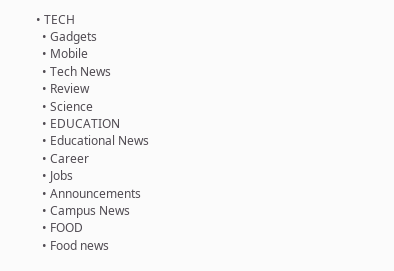• TECH
  • Gadgets
  • Mobile
  • Tech News
  • Review
  • Science
  • EDUCATION
  • Educational News
  • Career
  • Jobs
  • Announcements
  • Campus News
  • FOOD
  • Food news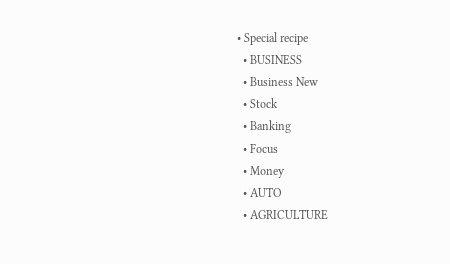• Special recipe
  • BUSINESS
  • Business New
  • Stock
  • Banking
  • Focus
  • Money
  • AUTO
  • AGRICULTURE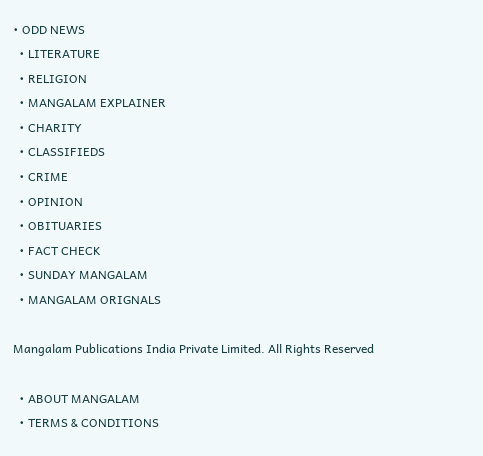• ODD NEWS
  • LITERATURE
  • RELIGION
  • MANGALAM EXPLAINER
  • CHARITY
  • CLASSIFIEDS
  • CRIME
  • OPINION
  • OBITUARIES
  • FACT CHECK
  • SUNDAY MANGALAM
  • MANGALAM ORIGNALS

Mangalam Publications India Private Limited. All Rights Reserved

  • ABOUT MANGALAM
  • TERMS & CONDITIONS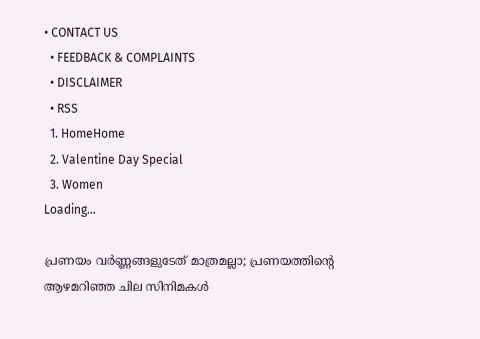• CONTACT US
  • FEEDBACK & COMPLAINTS
  • DISCLAIMER
  • RSS
  1. HomeHome
  2. Valentine Day Special
  3. Women
Loading...

പ്രണയം വര്‍ണ്ണങ്ങളുടേത് മാത്രമല്ലാ; പ്രണയത്തിന്റെ ആഴമറിഞ്ഞ ചില സിനിമകള്‍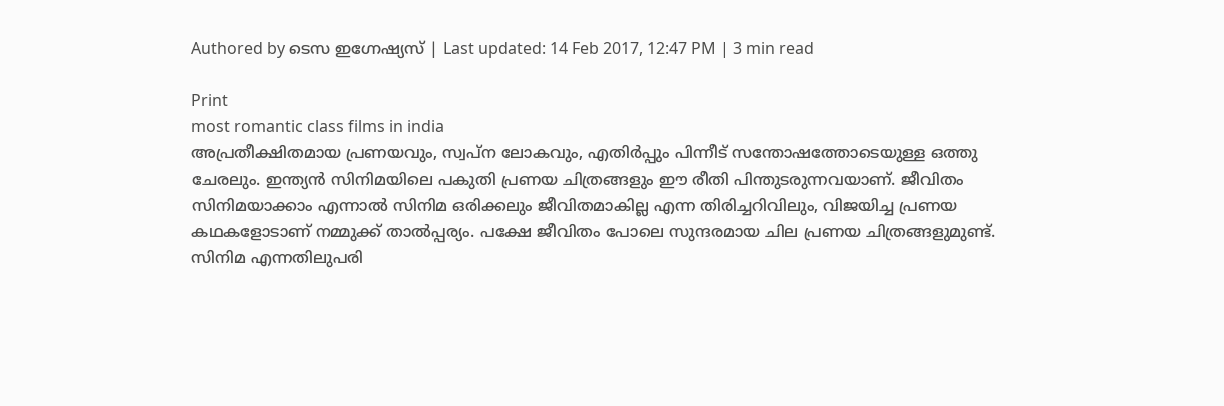Authored by ടെസ ഇഗ്നേഷ്യസ് | Last updated: 14 Feb 2017, 12:47 PM | 3 min read

Print
most romantic class films in india
അപ്രതീക്ഷിതമായ പ്രണയവും, സ്വപ്ന ലോകവും, എതിര്‍പ്പും പിന്നീട് സന്തോഷത്തോടെയുള്ള ഒത്തു ചേരലും. ഇന്ത്യന്‍ സിനിമയിലെ പകുതി പ്രണയ ചിത്രങ്ങളും ഈ രീതി പിന്തുടരുന്നവയാണ്. ജീവിതം സിനിമയാക്കാം എന്നാല്‍ സിനിമ ഒരിക്കലും ജീവിതമാകില്ല എന്ന തിരിച്ചറിവിലും, വിജയിച്ച പ്രണയ കഥകളോടാണ് നമ്മുക്ക് താല്‍പ്പര്യം. പക്ഷേ ജീവിതം പോലെ സുന്ദരമായ ചില പ്രണയ ചിത്രങ്ങളുമുണ്ട്. സിനിമ എന്നതിലുപരി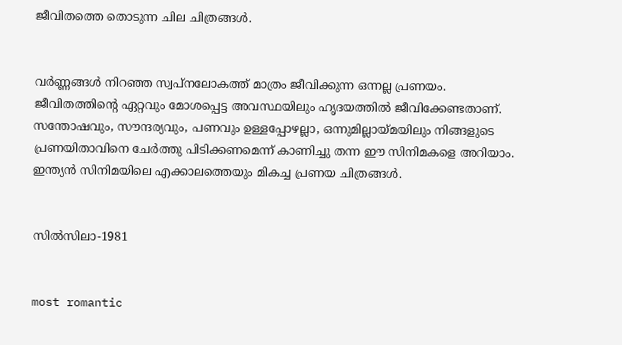ജീവിതത്തെ തൊടുന്ന ചില ചിത്രങ്ങള്‍.


വര്‍ണ്ണങ്ങള്‍ നിറഞ്ഞ സ്വപ്നലോകത്ത് മാത്രം ജീവിക്കുന്ന ഒന്നല്ല പ്രണയം. ജീവിതത്തിന്റെ ഏറ്റവും മോശപ്പെട്ട അവസ്ഥയിലും ഹൃദയത്തില്‍ ജീവിക്കേണ്ടതാണ്. സന്തോഷവും, സൗന്ദര്യവും, പണവും ഉള്ളപ്പോഴല്ലാ, ഒന്നുമില്ലായ്മയിലും നിങ്ങളുടെ പ്രണയിതാവിനെ ചേര്‍ത്തു പിടിക്കണമെന്ന് കാണിച്ചു തന്ന ഈ സിനിമകളെ അറിയാം. ഇന്ത്യന്‍ സിനിമയിലെ എക്കാലത്തെയും മികച്ച പ്രണയ ചിത്രങ്ങള്‍.


സില്‍സിലാ-1981


most romantic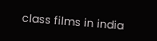class films in india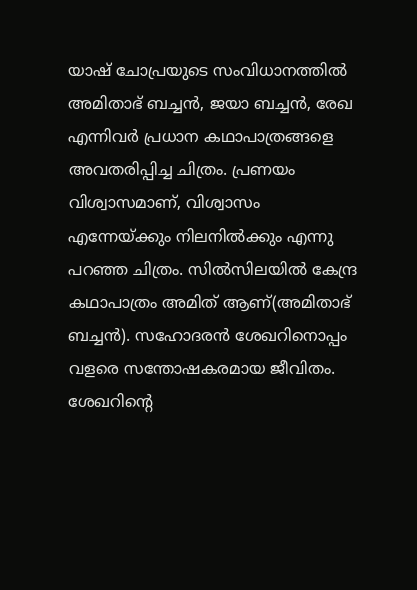യാഷ് ചോപ്രയുടെ സംവിധാനത്തില്‍ അമിതാഭ് ബച്ചന്‍, ജയാ ബച്ചന്‍, രേഖ എന്നിവര്‍ പ്രധാന കഥാപാത്രങ്ങളെ അവതരിപ്പിച്ച ചിത്രം. പ്രണയം വിശ്വാസമാണ്, വിശ്വാസം എന്നേയ്ക്കും നിലനില്‍ക്കും എന്നു പറഞ്ഞ ചിത്രം. സില്‍സിലയില്‍ കേന്ദ്ര കഥാപാത്രം അമിത് ആണ്(അമിതാഭ് ബച്ചന്‍). സഹോദരന്‍ ശേഖറിനൊപ്പം വളരെ സന്തോഷകരമായ ജീവിതം. ശേഖറിന്റെ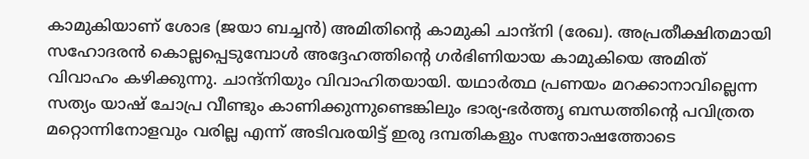കാമുകിയാണ് ശോഭ (ജയാ ബച്ചന്‍) അമിതിന്റെ കാമുകി ചാന്ദ്‌നി (രേഖ). അപ്രതീക്ഷിതമായി സഹോദരന്‍ കൊല്ലപ്പെടുമ്പോള്‍ അദ്ദേഹത്തിന്റെ ഗര്‍ഭിണിയായ കാമുകിയെ അമിത് വിവാഹം കഴിക്കുന്നു. ചാന്ദ്‌നിയും വിവാഹിതയായി. യഥാര്‍ത്ഥ പ്രണയം മറക്കാനാവില്ലെന്ന സത്യം യാഷ് ചോപ്ര വീണ്ടും കാണിക്കുന്നുണ്ടെങ്കിലും ഭാര്യ-ഭര്‍ത്തൃ ബന്ധത്തിന്റെ പവിത്രത മറ്റൊന്നിനോളവും വരില്ല എന്ന് അടിവരയിട്ട് ഇരു ദമ്പതികളും സന്തോഷത്തോടെ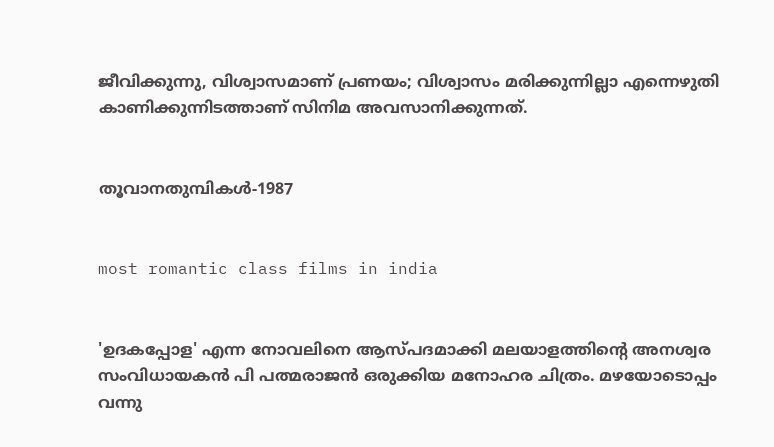ജീവിക്കുന്നു, വിശ്വാസമാണ് പ്രണയം; വിശ്വാസം മരിക്കുന്നില്ലാ എന്നെഴുതി കാണിക്കുന്നിടത്താണ് സിനിമ അവസാനിക്കുന്നത്.


തൂവാനതുമ്പികള്‍-1987


most romantic class films in india


'ഉദകപ്പോള' എന്ന നോവലിനെ ആസ്പദമാക്കി മലയാളത്തിന്റെ അനശ്വര സംവിധായകന്‍ പി പത്മരാജന്‍ ഒരുക്കിയ മനോഹര ചിത്രം. മഴയോടൊപ്പം വന്നു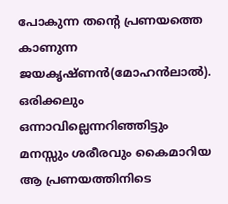പോകുന്ന തന്റെ പ്രണയത്തെ കാണുന്ന ജയകൃഷ്ണന്‍(മോഹന്‍ലാല്‍). ഒരിക്കലും ഒന്നാവില്ലെന്നറിഞ്ഞിട്ടും മനസ്സും ശരീരവും കൈമാറിയ ആ പ്രണയത്തിനിടെ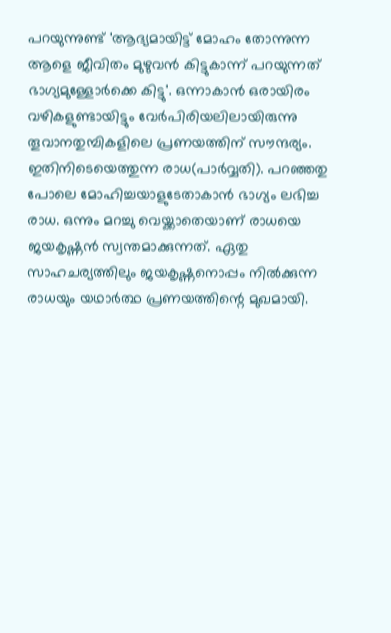പറയുന്നുണ്ട് 'ആദ്യമായിട്ട് മോഹം തോന്നുന്ന ആളെ ജീവിതം മുഴുവന്‍ കിട്ടുകാന്ന് പറയുന്നത് ഭാഗ്യമുള്ളോര്‍ക്കെ കിട്ടു'. ഒന്നാകാന്‍ ഒരായിരം വഴികളുണ്ടായിട്ടും വേര്‍പിരിയലിലായിരുന്നു തൂവാനതുമ്പികളിലെ പ്രണയത്തിന് സൗന്ദര്യം. ഇതിനിടെയെത്തുന്ന രാധ(പാര്‍വ്വതി). പറഞ്ഞതു പോലെ മോഹിച്ചയാളുടേതാകാന്‍ ഭാഗ്യം ലഭിച്ച രാധ. ഒന്നും മറച്ചു വെയ്ക്കാതെയാണ് രാധയെ ജയകൃഷ്ണന്‍ സ്വന്തമാക്കുന്നത്. ഏതു സാഹചര്യത്തിലും ജയകൃഷ്ണനൊപ്പം നില്‍ക്കുന്ന രാധയും യഥാര്‍ത്ഥ പ്രണയത്തിന്റെ മുഖമായി.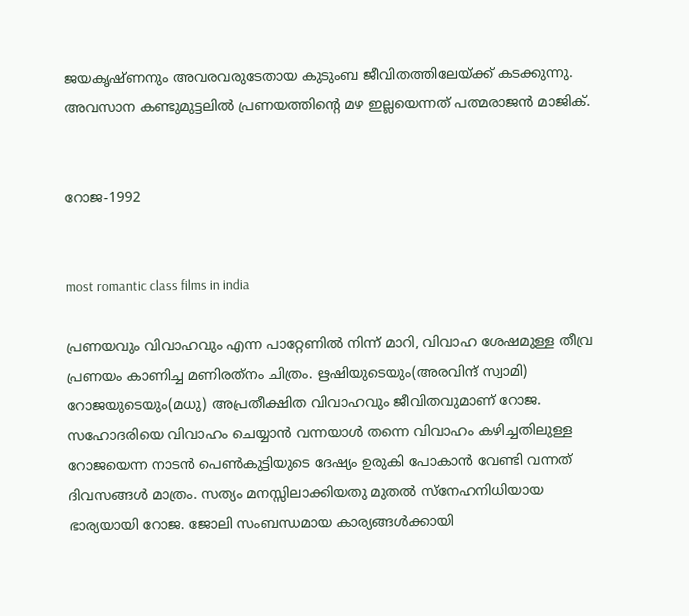ജയകൃഷ്ണനും അവരവരുടേതായ കുടുംബ ജീവിതത്തിലേയ്ക്ക് കടക്കുന്നു. അവസാന കണ്ടുമുട്ടലില്‍ പ്രണയത്തിന്റെ മഴ ഇല്ലയെന്നത് പത്മരാജന്‍ മാജിക്.


റോജ-1992


most romantic class films in india

പ്രണയവും വിവാഹവും എന്ന പാറ്റേണില്‍ നിന്ന് മാറി, വിവാഹ ശേഷമുള്ള തീവ്ര പ്രണയം കാണിച്ച മണിരത്‌നം ചിത്രം. ഋഷിയുടെയും(അരവിന്ദ് സ്വാമി) റോജയുടെയും(മധു) അപ്രതീക്ഷിത വിവാഹവും ജീവിതവുമാണ് റോജ. സഹോദരിയെ വിവാഹം ചെയ്യാന്‍ വന്നയാള്‍ തന്നെ വിവാഹം കഴിച്ചതിലുള്ള റോജയെന്ന നാടന്‍ പെണ്‍കുട്ടിയുടെ ദേഷ്യം ഉരുകി പോകാന്‍ വേണ്ടി വന്നത് ദിവസങ്ങള്‍ മാത്രം. സത്യം മനസ്സിലാക്കിയതു മുതല്‍ സ്‌നേഹനിധിയായ ഭാര്യയായി റോജ. ജോലി സംബന്ധമായ കാര്യങ്ങള്‍ക്കായി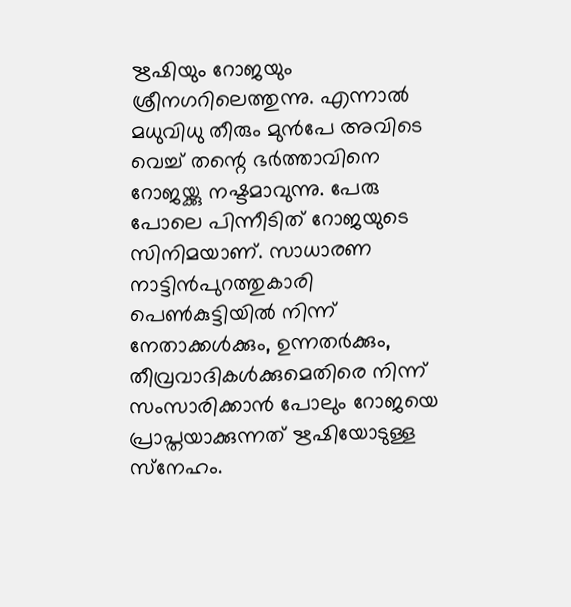ഋഷിയും റോജയും ശ്രീനഗറിലെത്തുന്നു. എന്നാല്‍ മധുവിധു തീരും മുന്‍പേ അവിടെ വെച്ച് തന്റെ ഭര്‍ത്താവിനെ റോജയ്ക്കു നഷ്ടമാവുന്നു. പേരു പോലെ പിന്നീടിത് റോജയുടെ സിനിമയാണ്. സാധാരണ നാട്ടിന്‍പുറത്തുകാരി പെണ്‍കുട്ടിയില്‍ നിന്ന് നേതാക്കള്‍ക്കും, ഉന്നതര്‍ക്കും, തീവ്രവാദികള്‍ക്കുമെതിരെ നിന്ന് സംസാരിക്കാന്‍ പോലും റോജയെ പ്രാപ്തയാക്കുന്നത് ഋഷിയോടുള്ള സ്‌നേഹം.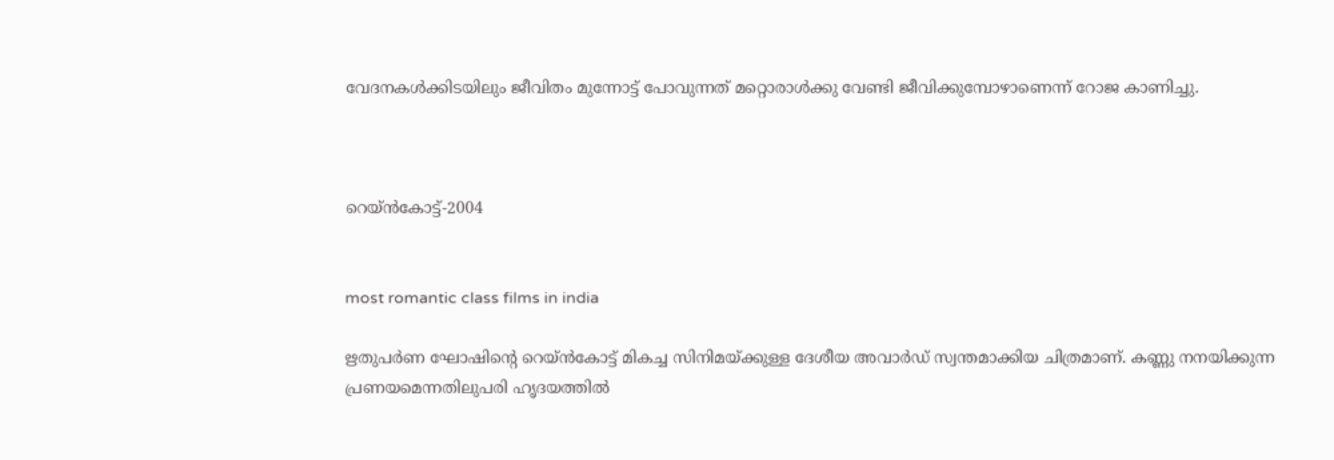വേദനകള്‍ക്കിടയിലും ജീവിതം മുന്നോട്ട് പോവുന്നത് മറ്റൊരാള്‍ക്കു വേണ്ടി ജീവിക്കുമ്പോഴാണെന്ന് റോജ കാണിച്ചു.



റെയ്ന്‍കോട്ട്-2004


most romantic class films in india

ഋതുപര്‍ണ ഘോഷിന്റെ റെയ്ന്‍കോട്ട് മികച്ച സിനിമയ്ക്കുള്ള ദേശീയ അവാര്‍ഡ് സ്വന്തമാക്കിയ ചിത്രമാണ്. കണ്ണു നനയിക്കുന്ന പ്രണയമെന്നതിലുപരി ഹൃദയത്തില്‍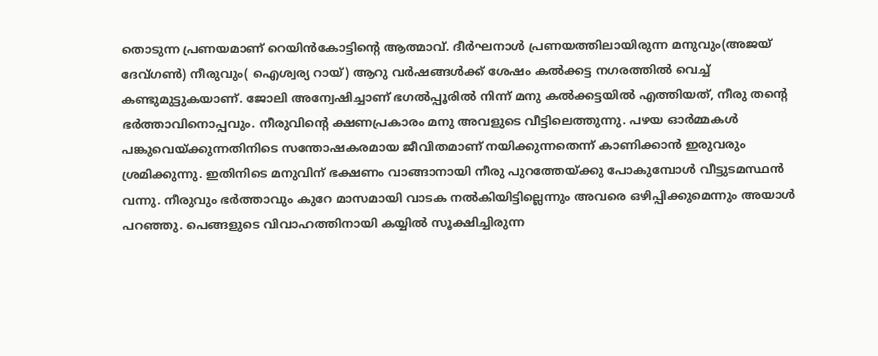തൊടുന്ന പ്രണയമാണ് റെയിന്‍കോട്ടിന്റെ ആത്മാവ്. ദീര്‍ഘനാള്‍ പ്രണയത്തിലായിരുന്ന മനുവും(അജയ് ദേവ്ഗണ്‍) നീരുവും( ഐശ്വര്യ റായ്) ആറു വര്‍ഷങ്ങള്‍ക്ക് ശേഷം കല്‍ക്കട്ട നഗരത്തില്‍ വെച്ച് കണ്ടുമുട്ടുകയാണ്. ജോലി അന്വേഷിച്ചാണ് ഭഗല്‍പ്പൂരില്‍ നിന്ന് മനു കല്‍ക്കട്ടയില്‍ എത്തിയത്, നീരു തന്റെ ഭര്‍ത്താവിനൊപ്പവും. നീരുവിന്റെ ക്ഷണപ്രകാരം മനു അവളുടെ വീട്ടിലെത്തുന്നു. പഴയ ഓര്‍മ്മകള്‍ പങ്കുവെയ്ക്കുന്നതിനിടെ സന്തോഷകരമായ ജീവിതമാണ് നയിക്കുന്നതെന്ന് കാണിക്കാന്‍ ഇരുവരും ശ്രമിക്കുന്നു. ഇതിനിടെ മനുവിന് ഭക്ഷണം വാങ്ങാനായി നീരു പുറത്തേയ്ക്കു പോകുമ്പോള്‍ വീട്ടുടമസ്ഥന്‍ വന്നു. നീരുവും ഭര്‍ത്താവും കുറേ മാസമായി വാടക നല്‍കിയിട്ടില്ലെന്നും അവരെ ഒഴിപ്പിക്കുമെന്നും അയാള്‍ പറഞ്ഞു. പെങ്ങളുടെ വിവാഹത്തിനായി കയ്യില്‍ സൂക്ഷിച്ചിരുന്ന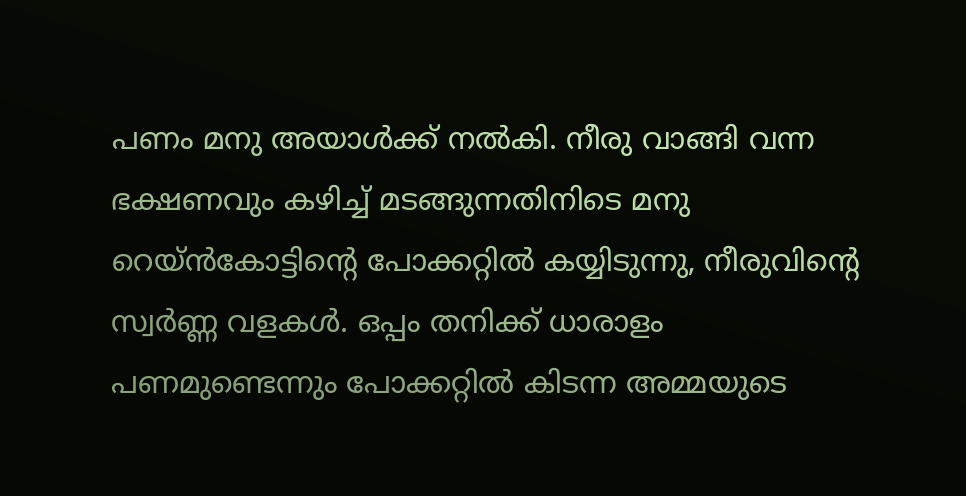പണം മനു അയാള്‍ക്ക് നല്‍കി. നീരു വാങ്ങി വന്ന ഭക്ഷണവും കഴിച്ച് മടങ്ങുന്നതിനിടെ മനു റെയ്ന്‍കോട്ടിന്റെ പോക്കറ്റില്‍ കയ്യിടുന്നു, നീരുവിന്റെ സ്വര്‍ണ്ണ വളകള്‍. ഒപ്പം തനിക്ക് ധാരാളം പണമുണ്ടെന്നും പോക്കറ്റില്‍ കിടന്ന അമ്മയുടെ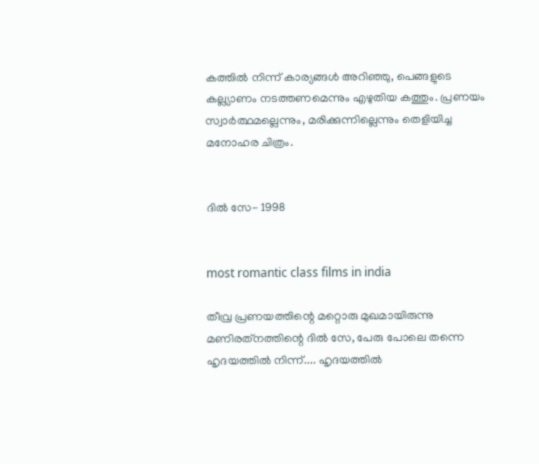കത്തില്‍ നിന്ന് കാര്യങ്ങള്‍ അറിഞ്ഞു, പെങ്ങളുടെ കല്ല്യാണം നടത്തണമെന്നും എഴുതിയ കത്തും. പ്രണയം സ്വാര്‍ത്ഥമല്ലെന്നും, മരിക്കുന്നില്ലെന്നും തെളിയിച്ച മനോഹര ചിത്രം.


ദില്‍ സേ- 1998


most romantic class films in india

തീവ്ര പ്രണയത്തിന്റെ മറ്റൊരു മുഖമായിരുന്നു മണിരത്‌നത്തിന്റെ ദില്‍ സേ, പേരു പോലെ തന്നെ ഹൃദയത്തില്‍ നിന്ന്.... ഹൃദയത്തില്‍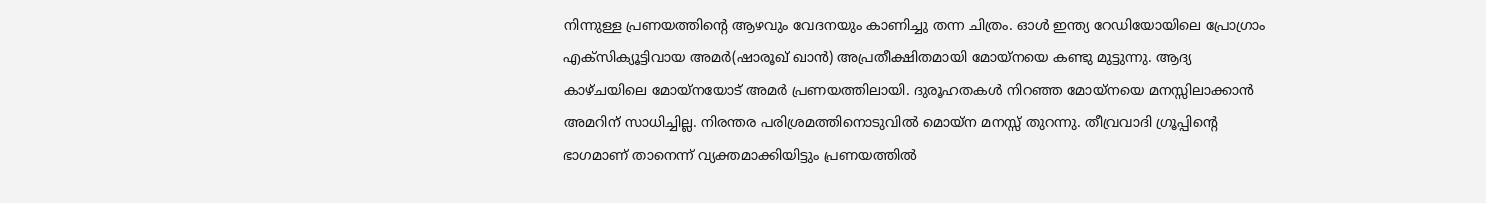നിന്നുള്ള പ്രണയത്തിന്റെ ആഴവും വേദനയും കാണിച്ചു തന്ന ചിത്രം. ഓള്‍ ഇന്ത്യ റേഡിയോയിലെ പ്രോഗ്രാം എക്‌സിക്യൂട്ടിവായ അമര്‍(ഷാരൂഖ് ഖാന്‍) അപ്രതീക്ഷിതമായി മോയ്‌നയെ കണ്ടു മുട്ടുന്നു. ആദ്യ കാഴ്ചയിലെ മോയ്‌നയോട് അമര്‍ പ്രണയത്തിലായി. ദുരൂഹതകള്‍ നിറഞ്ഞ മോയ്‌നയെ മനസ്സിലാക്കാന്‍ അമറിന് സാധിച്ചില്ല. നിരന്തര പരിശ്രമത്തിനൊടുവില്‍ മൊയ്‌ന മനസ്സ് തുറന്നു. തീവ്രവാദി ഗ്രൂപ്പിന്റെ ഭാഗമാണ് താനെന്ന് വ്യക്തമാക്കിയിട്ടും പ്രണയത്തില്‍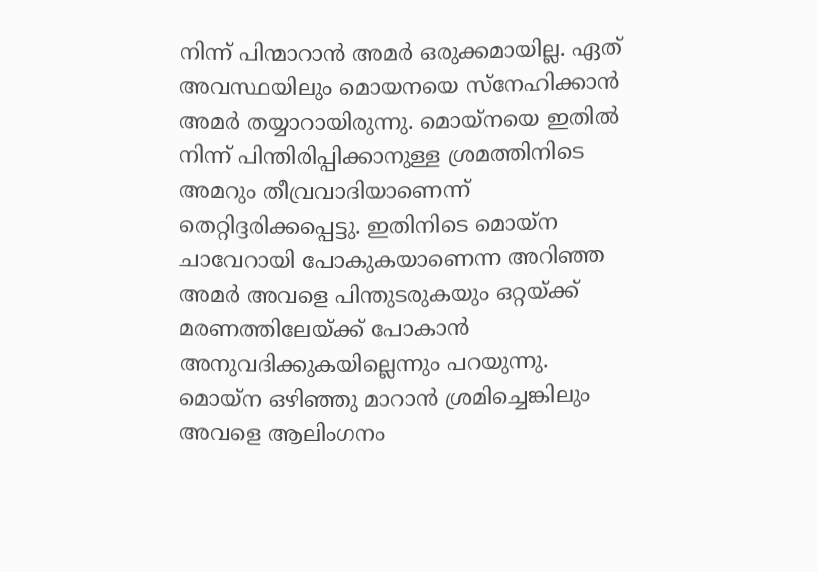നിന്ന് പിന്മാറാന്‍ അമര്‍ ഒരുക്കമായില്ല. ഏത് അവസ്ഥയിലും മൊയനയെ സ്‌നേഹിക്കാന്‍ അമര്‍ തയ്യാറായിരുന്നു. മൊയ്‌നയെ ഇതില്‍ നിന്ന് പിന്തിരിപ്പിക്കാനുള്ള ശ്രമത്തിനിടെ അമറും തീവ്രവാദിയാണെന്ന് തെറ്റിദ്ദരിക്കപ്പെട്ടു. ഇതിനിടെ മൊയ്‌ന ചാവേറായി പോകുകയാണെന്ന അറിഞ്ഞ അമര്‍ അവളെ പിന്തുടരുകയും ഒറ്റയ്ക്ക് മരണത്തിലേയ്ക്ക് പോകാന്‍ അനുവദിക്കുകയില്ലെന്നും പറയുന്നു. മൊയ്‌ന ഒഴിഞ്ഞു മാറാന്‍ ശ്രമിച്ചെങ്കിലും അവളെ ആലിംഗനം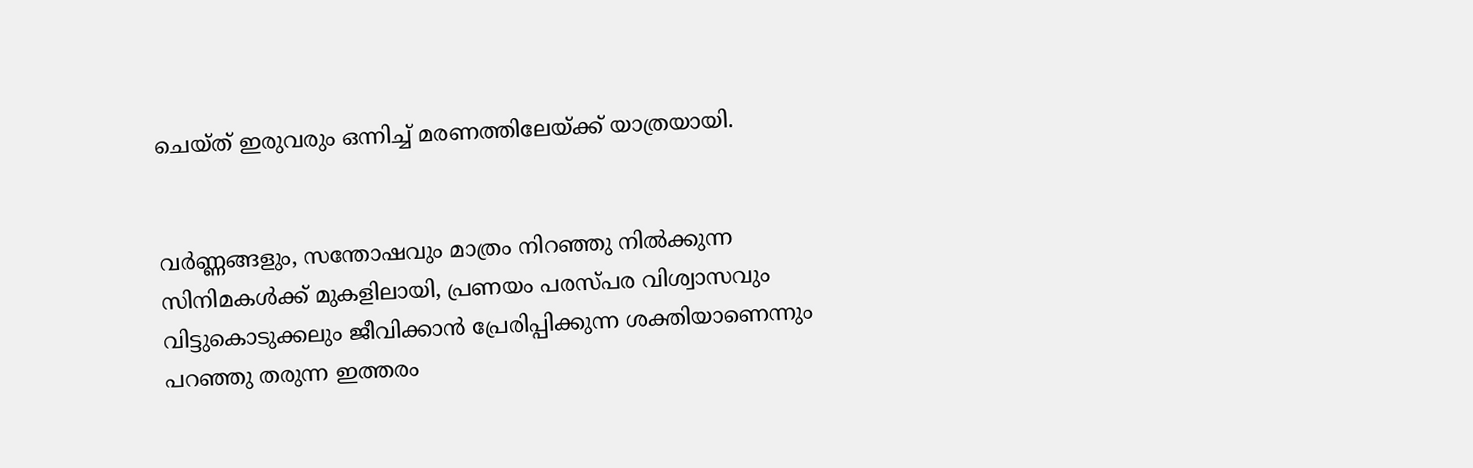ചെയ്ത് ഇരുവരും ഒന്നിച്ച് മരണത്തിലേയ്ക്ക് യാത്രയായി.


വര്‍ണ്ണങ്ങളും, സന്തോഷവും മാത്രം നിറഞ്ഞു നില്‍ക്കുന്ന സിനിമകള്‍ക്ക് മുകളിലായി, പ്രണയം പരസ്പര വിശ്വാസവും വിട്ടുകൊടുക്കലും ജീവിക്കാന്‍ പ്രേരിപ്പിക്കുന്ന ശക്തിയാണെന്നും പറഞ്ഞു തരുന്ന ഇത്തരം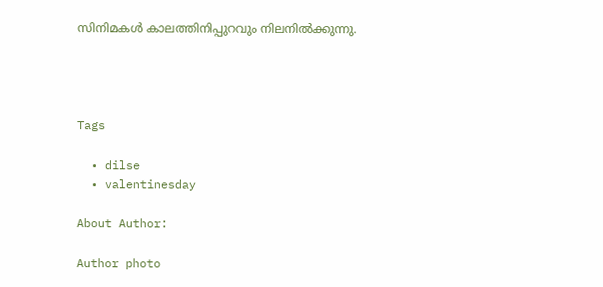സിനിമകള്‍ കാലത്തിനിപ്പുറവും നിലനില്‍ക്കുന്നു.




Tags

  • dilse
  • valentinesday

About Author:

Author photo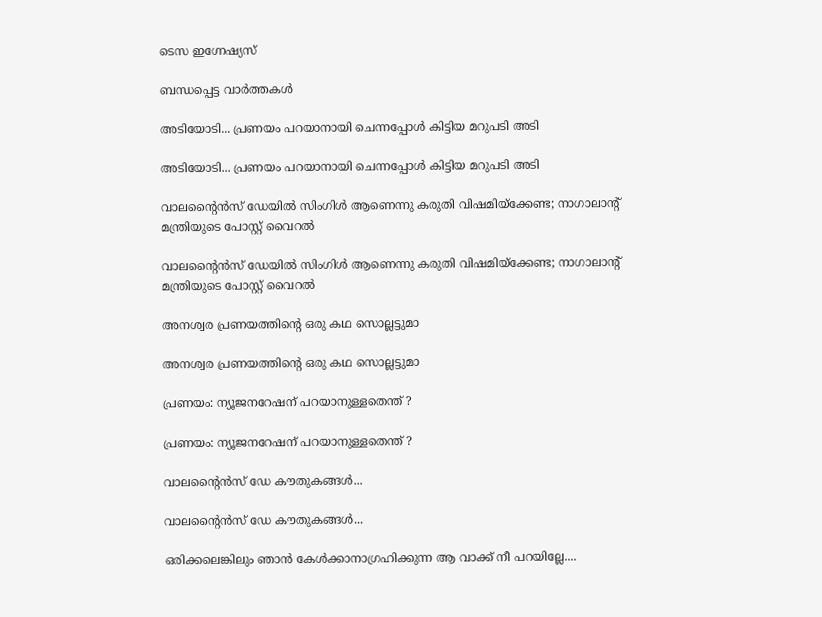ടെസ ഇഗ്നേഷ്യസ്

ബന്ധപ്പെട്ട വാർത്തകൾ

അടിയോടി... പ്രണയം പറയാനായി ചെന്നപ്പോള്‍ കിട്ടിയ മറുപടി അടി

അടിയോടി... പ്രണയം പറയാനായി ചെന്നപ്പോള്‍ കിട്ടിയ മറുപടി അടി

വാലന്റൈന്‍സ് ഡേയില്‍ സിംഗിള്‍ ആണെന്നു കരുതി വിഷമിയ്‌ക്കേണ്ട; നാഗാലാന്റ് മന്ത്രിയുടെ പോസ്റ്റ് വൈറല്‍

വാലന്റൈന്‍സ് ഡേയില്‍ സിംഗിള്‍ ആണെന്നു കരുതി വിഷമിയ്‌ക്കേണ്ട; നാഗാലാന്റ് മന്ത്രിയുടെ പോസ്റ്റ് വൈറല്‍

അനശ്വര പ്രണയത്തിന്റെ ഒരു കഥ സൊല്ലട്ടുമാ

അനശ്വര പ്രണയത്തിന്റെ ഒരു കഥ സൊല്ലട്ടുമാ

പ്രണയം: ന്യൂജനറേഷന് പറയാനുള്ളതെന്ത് ?

പ്രണയം: ന്യൂജനറേഷന് പറയാനുള്ളതെന്ത് ?

വാലന്റൈന്‍സ് ഡേ കൗതുകങ്ങള്‍...

വാലന്റൈന്‍സ് ഡേ കൗതുകങ്ങള്‍...

ഒരിക്കലെങ്കിലും ഞാൻ കേൾക്കാനാഗ്രഹിക്കുന്ന ആ വാക്ക് നീ പറയില്ലേ....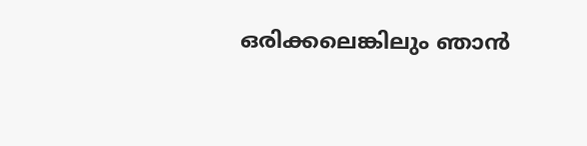ഒരിക്കലെങ്കിലും ഞാൻ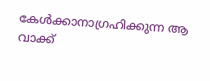കേൾക്കാനാഗ്രഹിക്കുന്ന ആ വാക്ക്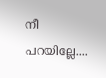നീ പറയില്ലേ....